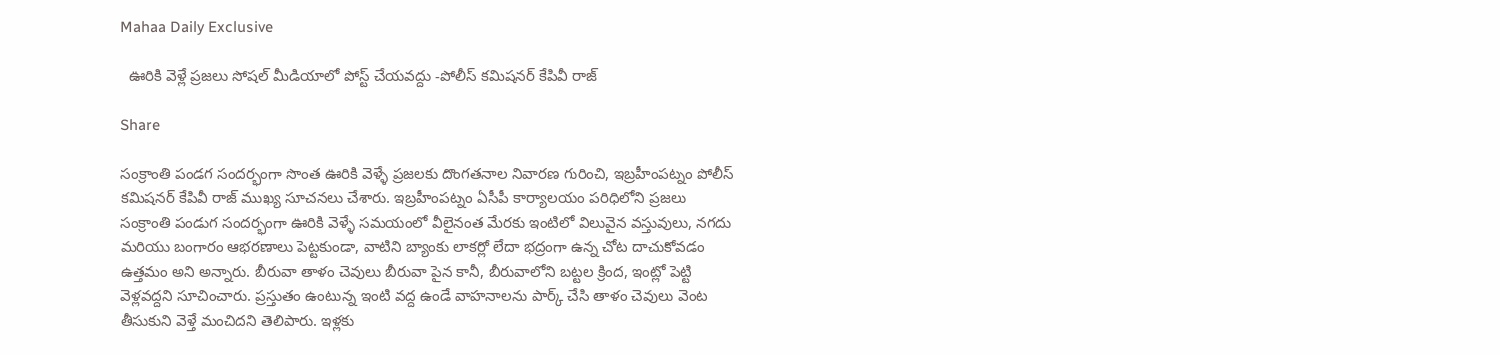Mahaa Daily Exclusive

  ఊరికి వెళ్లే ప్రజలు సోషల్ మీడియాలో పోస్ట్ చేయవద్దు -పోలీస్ కమిషనర్ కేపివీ రాజ్

Share

సంక్రాంతి పండగ సందర్భంగా సొంత ఊరికి వెళ్ళే ప్రజలకు దొంగతనాల నివారణ గురించి, ఇబ్రహీంపట్నం పోలీస్ కమిషనర్ కేపివీ రాజ్ ముఖ్య సూచనలు చేశారు. ఇబ్రహీంపట్నం ఏసీపీ కార్యాలయం పరిధిలోని ప్రజలు సంక్రాంతి పండుగ సందర్భంగా ఊరికి వెళ్ళే సమయంలో వీలైనంత మేరకు ఇంటిలో విలువైన వస్తువులు, నగదు మరియు బంగారం ఆభరణాలు పెట్టకుండా, వాటిని బ్యాంకు లాకర్లో లేదా భద్రంగా ఉన్న చోట దాచుకోవడం ఉత్తమం అని అన్నారు. బీరువా తాళం చెవులు బీరువా పైన కానీ, బీరువాలోని బట్టల క్రింద, ఇంట్లో పెట్టి వెళ్లవద్దని సూచించారు. ప్రస్తుతం ఉంటున్న ఇంటి వద్ద ఉండే వాహనాలను పార్క్ చేసి తాళం చెవులు వెంట తీసుకుని వెళ్తే మంచిదని తెలిపారు. ఇళ్లకు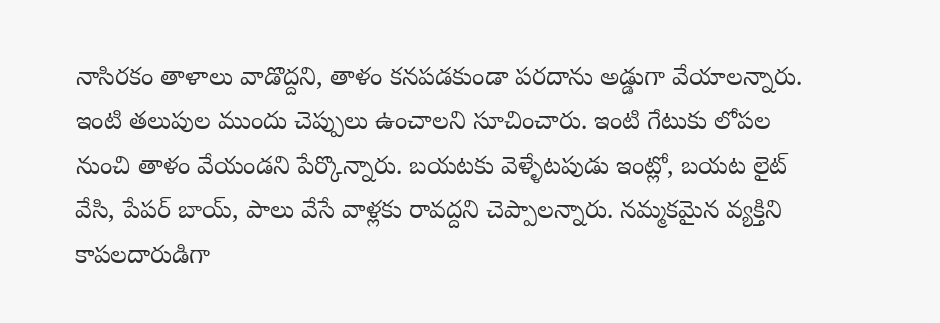నాసిరకం తాళాలు వాడొద్దని, తాళం కనపడకుండా పరదాను అడ్డుగా వేయాలన్నారు. ఇంటి తలుపుల ముందు చెప్పులు ఉంచాలని సూచించారు. ఇంటి గేటుకు లోపల నుంచి తాళం వేయండని పేర్కొన్నారు. బయటకు వెళ్ళేటపుడు ఇంట్లో, బయట లైట్ వేసి, పేపర్ బాయ్, పాలు వేసే వాళ్లకు రావద్దని చెప్పాలన్నారు. నమ్మకమైన వ్యక్తిని కాపలదారుడిగా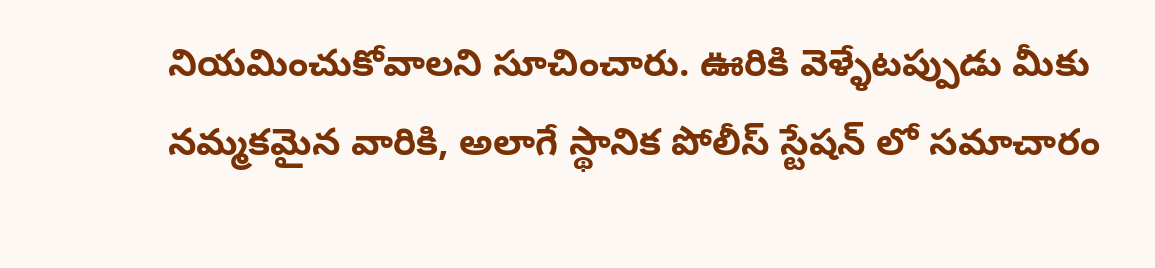నియమించుకోవాలని సూచించారు. ఊరికి వెళ్ళేటప్పుడు మీకు నమ్మకమైన వారికి, అలాగే స్థానిక పోలీస్ స్టేషన్ లో సమాచారం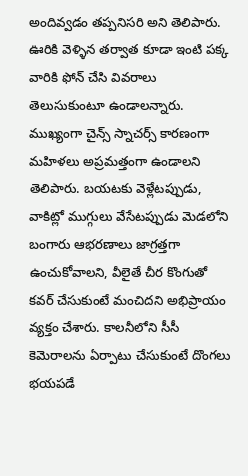అందివ్వడం తప్పనిసరి అని తెలిపారు. ఊరికి వెళ్ళిన తర్వాత కూడా ఇంటి పక్క వారికి ఫోన్ చేసి వివరాలు తెలుసుకుంటూ ఉండాలన్నారు. ముఖ్యంగా చైన్స్ స్నాచర్స్ కారణంగా మహిళలు అప్రమత్తంగా ఉండాలని తెలిపారు. బయటకు వెళ్లేటప్పుడు, వాకిట్లో ముగ్గులు వేసేటప్పుడు మెడలోని బంగారు ఆభరణాలు జాగ్రత్తగా ఉంచుకోవాలని, వీలైతే చీర కొంగుతో కవర్ చేసుకుంటే మంచిదని అభిప్రాయం వ్యక్తం చేశారు. కాలనీలోని సీసీ కెమెరాలను ఏర్పాటు చేసుకుంటే దొంగలు భయపడే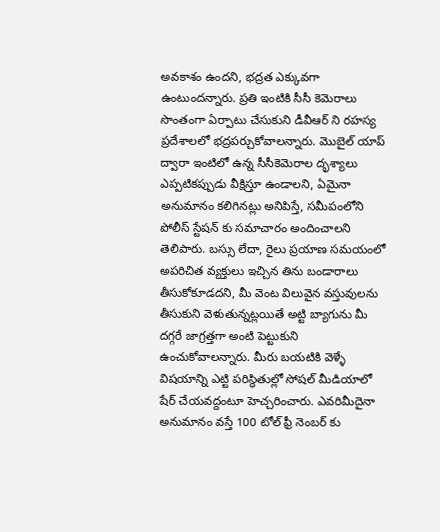అవకాశం ఉందని, భద్రత ఎక్కువగా ఉంటుందన్నారు. ప్రతి ఇంటికి సీసీ కెమెరాలు సొంతంగా ఏర్పాటు చేసుకుని డీవీఆర్ ని రహస్య ప్రదేశాలలో భద్రపర్చుకోవాలన్నారు. మొబైల్ యాప్ ద్వారా ఇంటిలో ఉన్న సీసీకెమెరాల దృశ్యాలు ఎప్పటికప్పుడు వీక్షిస్తూ ఉండాలని, ఏమైనా అనుమానం కలిగినట్లు అనిపిస్తే, సమీపంలోని పోలీస్ స్టేషన్ కు సమాచారం అందించాలని తెలిపారు. బస్సు లేదా, రైలు ప్రయాణ సమయంలో అపరిచిత వ్యక్తులు ఇచ్చిన తిను బండారాలు తీసుకోకూడదని, మీ వెంట విలువైన వస్తువులను తీసుకుని వెళుతున్నట్లయితే అట్టి బ్యాగును మీ దగ్గరే జాగ్రత్తగా అంటి పెట్టుకుని ఉంచుకోవాలన్నారు. మీరు బయటికి వెళ్ళే విషయాన్ని ఎట్టి పరిస్థితుల్లో సోషల్ మీడియాలో షేర్ చేయవద్దంటూ హెచ్చరించారు. ఎవరిమీదైనా అనుమానం వస్తే 100 టోల్ ఫ్రీ నెంబర్ కు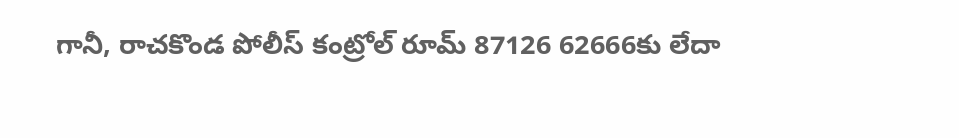గానీ, రాచకొండ పోలీస్ కంట్రోల్ రూమ్ 87126 62666కు లేదా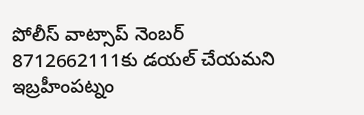పోలీస్ వాట్సాప్ నెంబర్ 8712662111కు డయల్ చేయమని ఇబ్రహీంపట్నం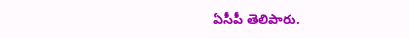ఏసీపీ తెలిపారు.